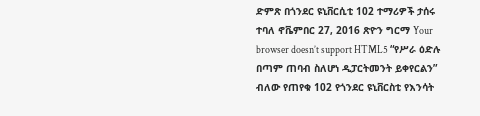ድምጽ በጎንደር ዩኒቨርሲቲ 102 ተማሪዎች ታሰሩ ተባለ ኖቬምበር 27, 2016 ጽዮን ግርማ Your browser doesn’t support HTML5 “የሥራ ዕድሉ በጣም ጠባብ ስለሆነ ዲፓርትመንት ይቀየርልን” ብለው የጠየቁ 102 የጎንደር ዩኒቨርስቲ የእንሳት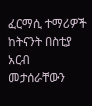ፈርማሲ ተማሪዎች ከትናንት በስቲያ አርብ መታሰራቸውን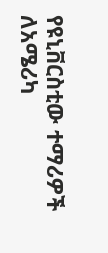የዩኒቨርስቲው ተማሪዎች ለአሜሪካ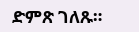ድምጽ ገለጹ።